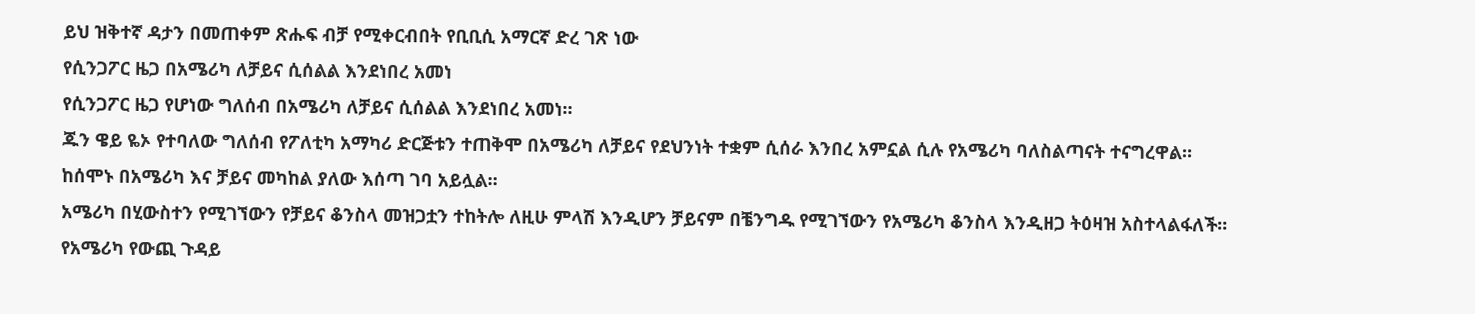ይህ ዝቅተኛ ዳታን በመጠቀም ጽሑፍ ብቻ የሚቀርብበት የቢቢሲ አማርኛ ድረ ገጽ ነው
የሲንጋፖር ዜጋ በአሜሪካ ለቻይና ሲሰልል እንደነበረ አመነ
የሲንጋፖር ዜጋ የሆነው ግለሰብ በአሜሪካ ለቻይና ሲሰልል እንደነበረ አመነ።
ጁን ዌይ ዬኦ የተባለው ግለሰብ የፖለቲካ አማካሪ ድርጅቱን ተጠቅሞ በአሜሪካ ለቻይና የደህንነት ተቋም ሲሰራ እንበረ አምኗል ሲሉ የአሜሪካ ባለስልጣናት ተናግረዋል።
ከሰሞኑ በአሜሪካ እና ቻይና መካከል ያለው እሰጣ ገባ አይሏል።
አሜሪካ በሂውስተን የሚገኘውን የቻይና ቆንስላ መዝጋቷን ተከትሎ ለዚሁ ምላሽ እንዲሆን ቻይናም በቼንግዱ የሚገኘውን የአሜሪካ ቆንስላ እንዲዘጋ ትዕዛዝ አስተላልፋለች።
የአሜሪካ የውጪ ጉዳይ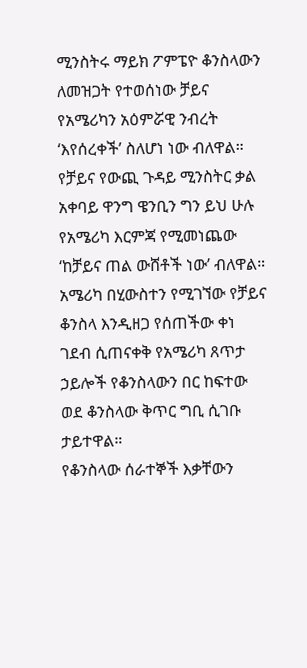ሚንስትሩ ማይክ ፖምፔዮ ቆንስላውን ለመዝጋት የተወሰነው ቻይና የአሜሪካን አዕምሯዊ ንብረት ‘እየሰረቀች’ ስለሆነ ነው ብለዋል።
የቻይና የውጪ ጉዳይ ሚንስትር ቃል አቀባይ ዋንግ ዌንቢን ግን ይህ ሁሉ የአሜሪካ እርምጃ የሚመነጨው ‘ከቻይና ጠል ውሸቶች ነው’ ብለዋል።
አሜሪካ በሂውስተን የሚገኘው የቻይና ቆንስላ እንዲዘጋ የሰጠችው ቀነ ገደብ ሲጠናቀቅ የአሜሪካ ጸጥታ ኃይሎች የቆንስላውን በር ከፍተው ወደ ቆንስላው ቅጥር ግቢ ሲገቡ ታይተዋል።
የቆንስላው ሰራተኞች እቃቸውን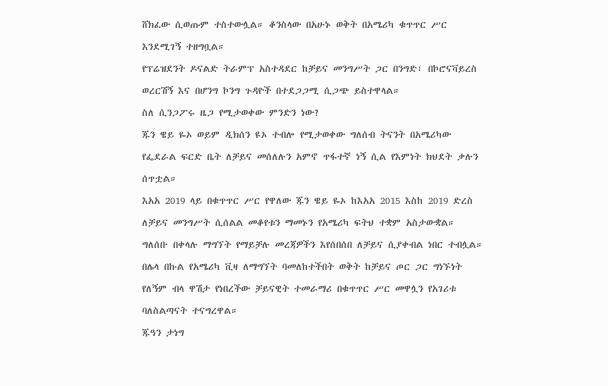ሸክፈው ሲወጡም ተስተውሏል። ቆንስላው በአሁኑ ወቅት በአሜሪካ ቁጥጥር ሥር እንደሚገኝ ተዘግቧል።
የፕሬዝደንት ዶናልድ ትራምፕ አስተዳደር ከቻይና መንግሥት ጋር በንግድ፣ በኮሮናቫይረስ ወረርሽኝ እና በሆንግ ኮንግ ጉዳዮች በተደጋጋሚ ሲጋጭ ይስተዋላል።
ስለ ሲንጋፖሩ ዜጋ የሚታወቀው ምንድን ነው?
ጁን ዌይ ዬኦ ወይም ዲክሰን ዩኦ ተብሎ የሚታወቀው ግለሰብ ትናንት በአሜሪካው የፌደራል ፍርድ ቤት ለቻይና መሰለሉን አምኖ ጥፋተኛ ነኝ ሲል የእምነት ክህደት ቃሉን ሰጥቷል።
እአአ 2019 ላይ በቁጥጥር ሥር የዋለው ጁን ዌይ ዬኦ ከእአአ 2015 እስከ 2019 ድረስ ለቻይና መንግሥት ሲሰልል መቆየቱን ማመኑን የአሜሪካ ፍትህ ተቋም አስታውቋል።
ግለሰቡ በቀላሉ ማግኘት የማይቻሉ መረጃዎችን እየሰበሰበ ለቻይና ሲያቀብል ነበር ተብሏል።
በሌላ በኩል የአሜሪካ ቪዛ ለማግኘት ባመለከተችበት ወቅት ከቻይና ጦር ጋር ግነኙነት የለኝም ብላ ዋሽታ የነበረችው ቻይናዊት ተመራማሪ በቁጥጥር ሥር መዋሏን የአገሪቱ ባለስልጣናት ተናግረዋል።
ጁዓን ታነግ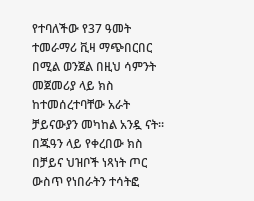የተባለችው የ37 ዓመት ተመራማሪ ቪዛ ማጭበርበር በሚል ወንጀል በዚህ ሳምንት መጀመሪያ ላይ ክስ ከተመሰረተባቸው አራት ቻይናውያን መካከል አንዷ ናት።
በጁዓን ላይ የቀረበው ክስ በቻይና ህዝቦች ነጻነት ጦር ውስጥ የነበራትን ተሳትፎ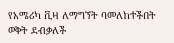የአሜሪካ ቪዛ ለማግኘት ባመለከተችበት ወቅት ደብቃለች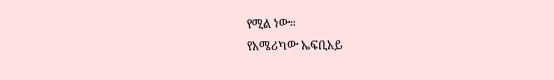የሚል ነው።
የአሜሪካው ኤፍቢአይ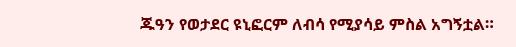ጁዓን የወታደር ዩኒፎርም ለብሳ የሚያሳይ ምስል አግኝቷል።